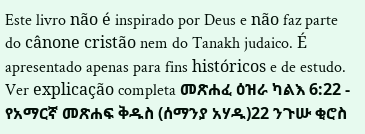Este livro não é inspirado por Deus e não faz parte do cânone cristão nem do Tanakh judaico. É apresentado apenas para fins históricos e de estudo. Ver explicação completa መጽሐፈ ዕዝራ ካልእ 6:22 - የአማርኛ መጽሐፍ ቅዱስ (ሰማንያ አሃዱ)22 ንጉሡ ቂሮስ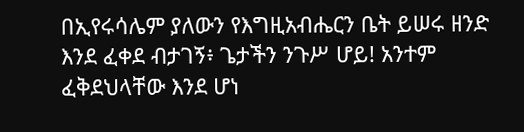በኢየሩሳሌም ያለውን የእግዚአብሔርን ቤት ይሠሩ ዘንድ እንደ ፈቀደ ብታገኝ፥ ጌታችን ንጉሥ ሆይ! አንተም ፈቅደህላቸው እንደ ሆነ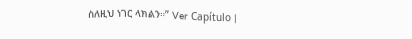ስለዚህ ነገር ላክልን።” Ver Capítulo |